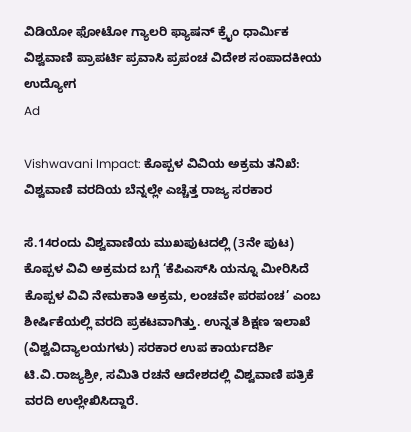ವಿಡಿಯೋ ಫೋಟೋ ಗ್ಯಾಲರಿ ಫ್ಯಾಷನ್ ಕ್ರೈಂ ಧಾರ್ಮಿಕ ವಿಶ್ವವಾಣಿ ಪ್ರಾಪರ್ಟಿ ಪ್ರವಾಸಿ ಪ್ರಪಂಚ ವಿದೇಶ ಸಂಪಾದಕೀಯ ಉದ್ಯೋಗ
Ad

Vishwavani Impact: ಕೊಪ್ಪಳ ವಿವಿಯ ಅಕ್ರಮ ತನಿಖೆ: ವಿಶ್ವವಾಣಿ ವರದಿಯ ಬೆನ್ನಲ್ಲೇ ಎಚ್ಚೆತ್ತ ರಾಜ್ಯ ಸರಕಾರ

ಸೆ.14ರಂದು ವಿಶ್ವವಾಣಿಯ ಮುಖಪುಟದಲ್ಲಿ (3ನೇ ಪುಟ) ಕೊಪ್ಪಳ ವಿವಿ ಅಕ್ರಮದ ಬಗ್ಗೆ ‘ಕೆಪಿಎಸ್‌ಸಿ ಯನ್ನೂ ಮೀರಿಸಿದೆ ಕೊಪ್ಪಳ ವಿವಿ ನೇಮಕಾತಿ ಅಕ್ರಮ, ಲಂಚವೇ ಪರಪಂಚ’ ಎಂಬ ಶೀರ್ಷಿಕೆಯಲ್ಲಿ ವರದಿ ಪ್ರಕಟವಾಗಿತ್ತು. ಉನ್ನತ ಶಿಕ್ಷಣ ಇಲಾಖೆ (ವಿಶ್ವವಿದ್ಯಾಲಯಗಳು) ಸರಕಾರ ಉಪ ಕಾರ್ಯದರ್ಶಿ ಟಿ.ವಿ.ರಾಜ್ಯಶ್ರೀ, ಸಮಿತಿ ರಚನೆ ಆದೇಶದಲ್ಲಿ ವಿಶ್ವವಾಣಿ ಪತ್ರಿಕೆ ವರದಿ ಉಲ್ಲೇಖಿಸಿದ್ದಾರೆ.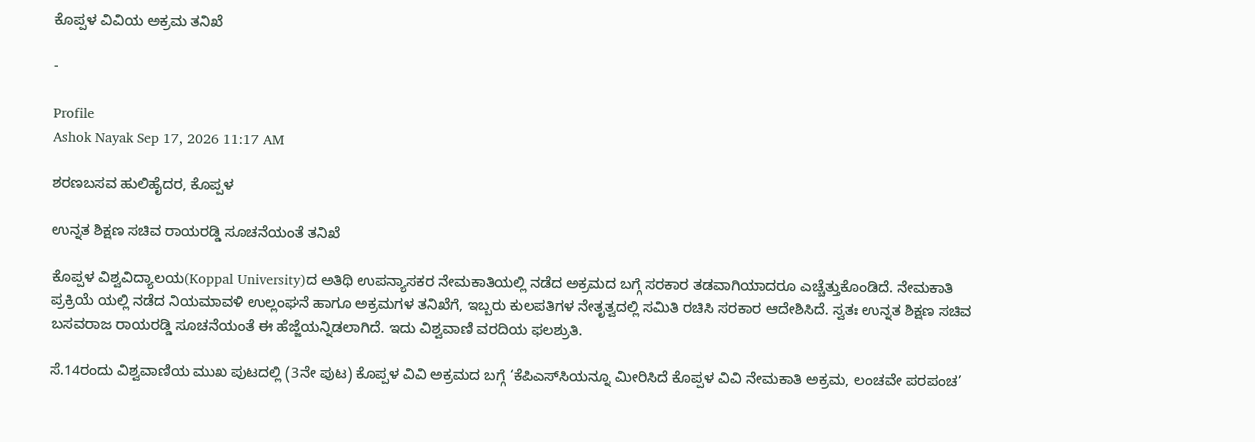ಕೊಪ್ಪಳ ವಿವಿಯ ಅಕ್ರಮ ತನಿಖೆ

-

Profile
Ashok Nayak Sep 17, 2026 11:17 AM

ಶರಣಬಸವ ಹುಲಿಹೈದರ, ಕೊಪ್ಪಳ

ಉನ್ನತ ಶಿಕ್ಷಣ ಸಚಿವ ರಾಯರಡ್ಡಿ ಸೂಚನೆಯಂತೆ ತನಿಖೆ

ಕೊಪ್ಪಳ ವಿಶ್ವವಿದ್ಯಾಲಯ(Koppal University)ದ ಅತಿಥಿ ಉಪನ್ಯಾಸಕರ ನೇಮಕಾತಿಯಲ್ಲಿ ನಡೆದ ಅಕ್ರಮದ ಬಗ್ಗೆ ಸರಕಾರ ತಡವಾಗಿಯಾದರೂ ಎಚ್ಚೆತ್ತುಕೊಂಡಿದೆ. ನೇಮಕಾತಿ ಪ್ರಕ್ರಿಯೆ ಯಲ್ಲಿ ನಡೆದ ನಿಯಮಾವಳಿ ಉಲ್ಲಂಘನೆ ಹಾಗೂ ಅಕ್ರಮಗಳ ತನಿಖೆಗೆ, ಇಬ್ಬರು ಕುಲಪತಿಗಳ ನೇತೃತ್ವದಲ್ಲಿ ಸಮಿತಿ ರಚಿಸಿ ಸರಕಾರ ಆದೇಶಿಸಿದೆ. ಸ್ವತಃ ಉನ್ನತ ಶಿಕ್ಷಣ ಸಚಿವ ಬಸವರಾಜ ರಾಯರಡ್ಡಿ ಸೂಚನೆಯಂತೆ ಈ ಹೆಜ್ಜೆಯನ್ನಿಡಲಾಗಿದೆ. ಇದು ವಿಶ್ವವಾಣಿ ವರದಿಯ ಫಲಶ್ರುತಿ.

ಸೆ.14ರಂದು ವಿಶ್ವವಾಣಿಯ ಮುಖ ಪುಟದಲ್ಲಿ (3ನೇ ಪುಟ) ಕೊಪ್ಪಳ ವಿವಿ ಅಕ್ರಮದ ಬಗ್ಗೆ ‘ಕೆಪಿಎಸ್‌ಸಿಯನ್ನೂ ಮೀರಿಸಿದೆ ಕೊಪ್ಪಳ ವಿವಿ ನೇಮಕಾತಿ ಅಕ್ರಮ, ಲಂಚವೇ ಪರಪಂಚ’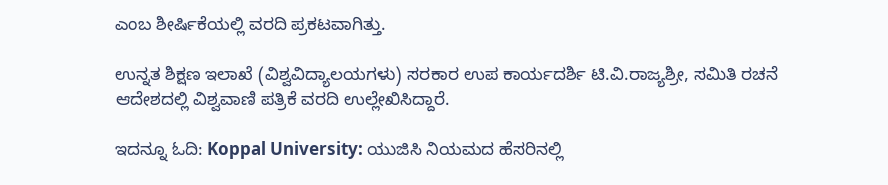ಎಂಬ ಶೀರ್ಷಿಕೆಯಲ್ಲಿ ವರದಿ ಪ್ರಕಟವಾಗಿತ್ತು.

ಉನ್ನತ ಶಿಕ್ಷಣ ಇಲಾಖೆ (ವಿಶ್ವವಿದ್ಯಾಲಯಗಳು) ಸರಕಾರ ಉಪ ಕಾರ್ಯದರ್ಶಿ ಟಿ.ವಿ.ರಾಜ್ಯಶ್ರೀ, ಸಮಿತಿ ರಚನೆ ಆದೇಶದಲ್ಲಿ ವಿಶ್ವವಾಣಿ ಪತ್ರಿಕೆ ವರದಿ ಉಲ್ಲೇಖಿಸಿದ್ದಾರೆ.

ಇದನ್ನೂ ಓದಿ: Koppal University: ಯುಜಿಸಿ ನಿಯಮದ ಹೆಸರಿನಲ್ಲಿ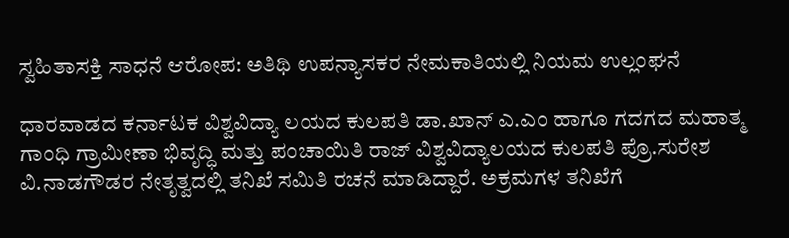ಸ್ವಹಿತಾಸಕ್ತಿ ಸಾಧನೆ ಆರೋಪ: ಅತಿಥಿ ಉಪನ್ಯಾಸಕರ ನೇಮಕಾತಿಯಲ್ಲಿ ನಿಯಮ ಉಲ್ಲಂಘನೆ

ಧಾರವಾಡದ ಕರ್ನಾಟಕ ವಿಶ್ವವಿದ್ಯಾ ಲಯದ ಕುಲಪತಿ ಡಾ.ಖಾನ್ ಎ.ಎಂ ಹಾಗೂ ಗದಗದ ಮಹಾತ್ಮ ಗಾಂಧಿ ಗ್ರಾಮೀಣಾ ಭಿವೃದ್ಧಿ ಮತ್ತು ಪಂಚಾಯಿತಿ ರಾಜ್ ವಿಶ್ವವಿದ್ಯಾಲಯದ ಕುಲಪತಿ ಪ್ರೊ.ಸುರೇಶ ವಿ.ನಾಡಗೌಡರ ನೇತೃತ್ವದಲ್ಲಿ ತನಿಖೆ ಸಮಿತಿ ರಚನೆ ಮಾಡಿದ್ದಾರೆ. ಅಕ್ರಮಗಳ ತನಿಖೆಗೆ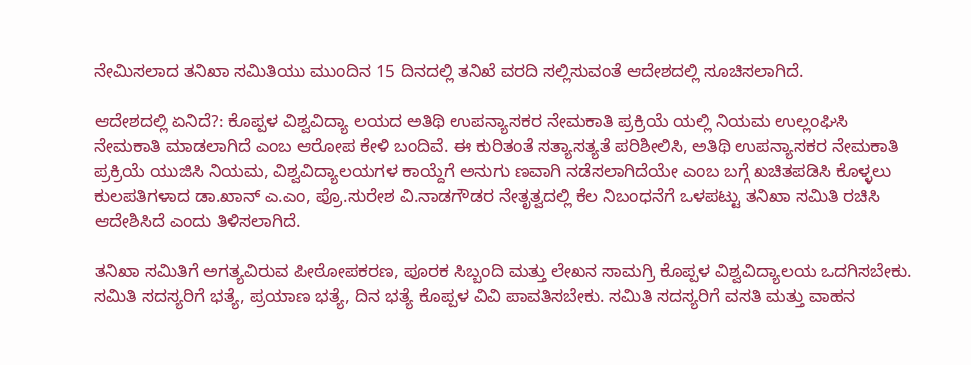ನೇಮಿಸಲಾದ ತನಿಖಾ ಸಮಿತಿಯು ಮುಂದಿನ 15 ದಿನದಲ್ಲಿ ತನಿಖೆ ವರದಿ ಸಲ್ಲಿಸುವಂತೆ ಆದೇಶದಲ್ಲಿ ಸೂಚಿಸಲಾಗಿದೆ.

ಆದೇಶದಲ್ಲಿ ಏನಿದೆ?: ಕೊಪ್ಪಳ ವಿಶ್ವವಿದ್ಯಾ ಲಯದ ಅತಿಥಿ ಉಪನ್ಯಾಸಕರ ನೇಮಕಾತಿ ಪ್ರಕ್ರಿಯೆ ಯಲ್ಲಿ ನಿಯಮ ಉಲ್ಲಂಘಿಸಿ ನೇಮಕಾತಿ ಮಾಡಲಾಗಿದೆ ಎಂಬ ಆರೋಪ ಕೇಳಿ ಬಂದಿವೆ. ಈ ಕುರಿತಂತೆ ಸತ್ಯಾಸತ್ಯತೆ ಪರಿಶೀಲಿಸಿ, ಅತಿಥಿ ಉಪನ್ಯಾಸಕರ ನೇಮಕಾತಿ ಪ್ರಕ್ರಿಯೆ ಯುಜಿಸಿ ನಿಯಮ, ವಿಶ್ವವಿದ್ಯಾಲಯಗಳ ಕಾಯ್ದೆಗೆ ಅನುಗು ಣವಾಗಿ ನಡೆಸಲಾಗಿದೆಯೇ ಎಂಬ ಬಗ್ಗೆ ಖಚಿತಪಡಿಸಿ ಕೊಳ್ಳಲು ಕುಲಪತಿಗಳಾದ ಡಾ.ಖಾನ್ ಎ.ಎಂ, ಪ್ರೊ.ಸುರೇಶ ವಿ.ನಾಡಗೌಡರ ನೇತೃತ್ವದಲ್ಲಿ ಕೆಲ ನಿಬಂಧನೆಗೆ ಒಳಪಟ್ಟು ತನಿಖಾ ಸಮಿತಿ ರಚಿಸಿ ಆದೇಶಿಸಿದೆ ಎಂದು ತಿಳಿಸಲಾಗಿದೆ.

ತನಿಖಾ ಸಮಿತಿಗೆ ಅಗತ್ಯವಿರುವ ಪೀಠೋಪಕರಣ, ಪೂರಕ ಸಿಬ್ಬಂದಿ ಮತ್ತು ಲೇಖನ ಸಾಮಗ್ರಿ ಕೊಪ್ಪಳ ವಿಶ್ವವಿದ್ಯಾಲಯ ಒದಗಿಸಬೇಕು. ಸಮಿತಿ ಸದಸ್ಯರಿಗೆ ಭತ್ಯೆ, ಪ್ರಯಾಣ ಭತ್ಯೆ, ದಿನ ಭತ್ಯೆ ಕೊಪ್ಪಳ ವಿವಿ ಪಾವತಿಸಬೇಕು. ಸಮಿತಿ ಸದಸ್ಯರಿಗೆ ವಸತಿ ಮತ್ತು ವಾಹನ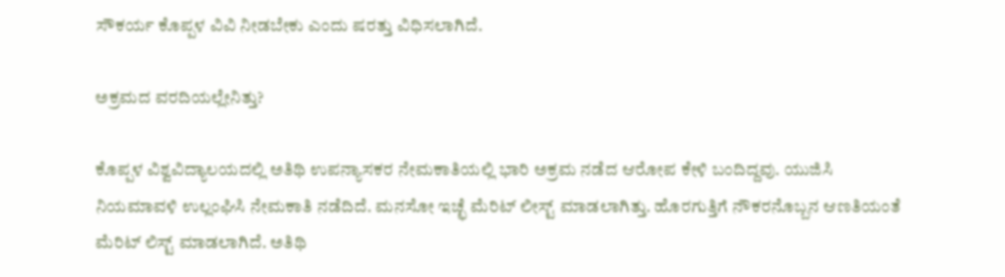ಸೌಕರ್ಯ ಕೊಪ್ಪಳ ವಿವಿ ನೀಡಬೇಕು ಎಂದು ಷರತ್ತು ವಿಧಿಸಲಾಗಿದೆ.

ಅಕ್ರಮದ ವರದಿಯಲ್ಲೇನಿತ್ತು?

ಕೊಪ್ಪಳ ವಿಶ್ವವಿದ್ಯಾಲಯದಲ್ಲಿ ಅತಿಥಿ ಉಪನ್ಯಾಸಕರ ನೇಮಕಾತಿಯಲ್ಲಿ ಭಾರಿ ಅಕ್ರಮ ನಡೆದ ಆರೋಪ ಕೇಳಿ ಬಂದಿದ್ದವು. ಯುಜಿಸಿ ನಿಯಮಾವಳಿ ಉಲ್ಲಂಘಿಸಿ ನೇಮಕಾತಿ ನಡೆದಿದೆ. ಮನಸೋ ಇಚ್ಛೆ ಮೆರಿಟ್ ಲೀಸ್ಟ್ ಮಾಡಲಾಗಿತ್ತು. ಹೊರಗುತ್ತಿಗೆ ನೌಕರನೊಬ್ಬನ ಆಣತಿಯಂತೆ ಮೆರಿಟ್ ಲಿಸ್ಟ್ ಮಾಡಲಾಗಿದೆ. ಅತಿಥಿ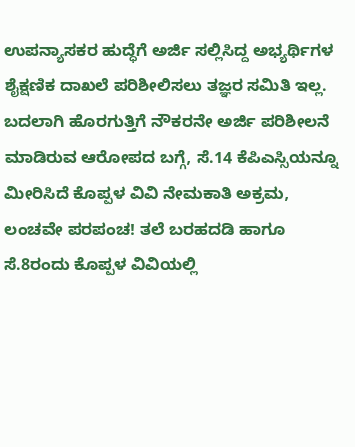ಉಪನ್ಯಾಸಕರ ಹುದ್ಧೆಗೆ ಅರ್ಜಿ ಸಲ್ಲಿಸಿದ್ದ ಅಭ್ಯರ್ಥಿಗಳ ಶೈಕ್ಷಣಿಕ ದಾಖಲೆ ಪರಿಶೀಲಿಸಲು ತಜ್ಞರ ಸಮಿತಿ ಇಲ್ಲ. ಬದಲಾಗಿ ಹೊರಗುತ್ತಿಗೆ ನೌಕರನೇ ಅರ್ಜಿ ಪರಿಶೀಲನೆ ಮಾಡಿರುವ ಆರೋಪದ ಬಗ್ಗೆ, ಸೆ.14 ಕೆಪಿಎಸ್ಸಿಯನ್ನೂ ಮೀರಿಸಿದೆ ಕೊಪ್ಪಳ ವಿವಿ ನೇಮಕಾತಿ ಅಕ್ರಮ, ಲಂಚವೇ ಪರಪಂಚ! ತಲೆ ಬರಹದಡಿ ಹಾಗೂ ಸೆ.8ರಂದು ಕೊಪ್ಪಳ ವಿವಿಯಲ್ಲಿ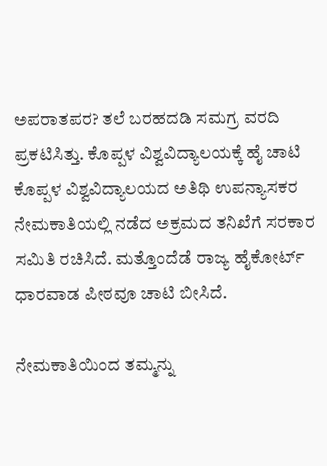ಅಪರಾತಪರ? ತಲೆ ಬರಹದಡಿ ಸಮಗ್ರ ವರದಿ ಪ್ರಕಟಿಸಿತ್ತು. ಕೊಪ್ಪಳ ವಿಶ್ವವಿದ್ಯಾಲಯಕ್ಕೆ ಹೈ ಚಾಟಿ ಕೊಪ್ಪಳ ವಿಶ್ವವಿದ್ಯಾಲಯದ ಅತಿಥಿ ಉಪನ್ಯಾಸಕರ ನೇಮಕಾತಿಯಲ್ಲಿ ನಡೆದ ಅಕ್ರಮದ ತನಿಖೆಗೆ ಸರಕಾರ ಸಮಿತಿ ರಚಿಸಿದೆ. ಮತ್ತೊಂದೆಡೆ ರಾಜ್ಯ ಹೈಕೋರ್ಟ್ ಧಾರವಾಡ ಪೀಠವೂ ಚಾಟಿ ಬೀಸಿದೆ.

ನೇಮಕಾತಿಯಿಂದ ತಮ್ಮನ್ನು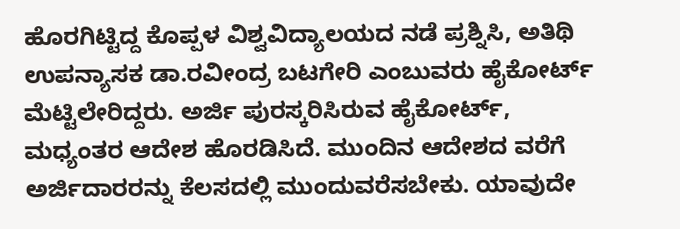ಹೊರಗಿಟ್ಟಿದ್ದ ಕೊಪ್ಪಳ ವಿಶ್ವವಿದ್ಯಾಲಯದ ನಡೆ ಪ್ರಶ್ನಿಸಿ, ಅತಿಥಿ ಉಪನ್ಯಾಸಕ ಡಾ.ರವೀಂದ್ರ ಬಟಗೇರಿ ಎಂಬುವರು ಹೈಕೋರ್ಟ್ ಮೆಟ್ಟಿಲೇರಿದ್ದರು. ಅರ್ಜಿ ಪುರಸ್ಕರಿಸಿರುವ ಹೈಕೋರ್ಟ್, ಮಧ್ಯಂತರ ಆದೇಶ ಹೊರಡಿಸಿದೆ. ಮುಂದಿನ ಆದೇಶದ ವರೆಗೆ ಅರ್ಜಿದಾರರನ್ನು ಕೆಲಸದಲ್ಲಿ ಮುಂದುವರೆಸಬೇಕು. ಯಾವುದೇ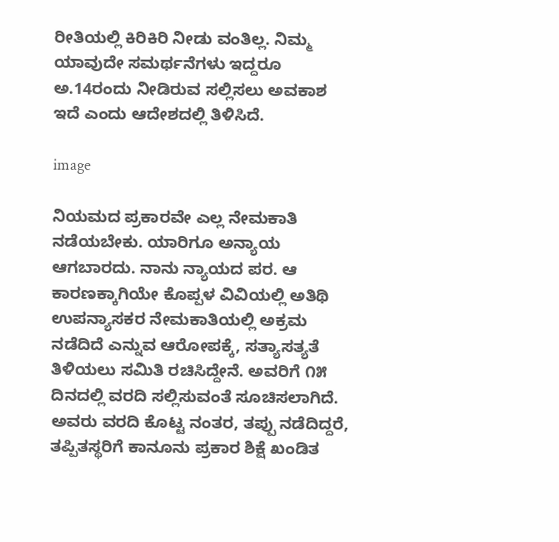ರೀತಿಯಲ್ಲಿ ಕಿರಿಕಿರಿ ನೀಡು ವಂತಿಲ್ಲ. ನಿಮ್ಮ ಯಾವುದೇ ಸಮರ್ಥನೆಗಳು ಇದ್ದರೂ ಅ.14ರಂದು ನೀಡಿರುವ ಸಲ್ಲಿಸಲು ಅವಕಾಶ ಇದೆ ಎಂದು ಆದೇಶದಲ್ಲಿ ತಿಳಿಸಿದೆ.

image

ನಿಯಮದ ಪ್ರಕಾರವೇ ಎಲ್ಲ ನೇಮಕಾತಿ ನಡೆಯಬೇಕು. ಯಾರಿಗೂ ಅನ್ಯಾಯ ಆಗಬಾರದು. ನಾನು ನ್ಯಾಯದ ಪರ. ಆ ಕಾರಣಕ್ಕಾಗಿಯೇ ಕೊಪ್ಪಳ ವಿವಿಯಲ್ಲಿ ಅತಿಥಿ ಉಪನ್ಯಾಸಕರ ನೇಮಕಾತಿಯಲ್ಲಿ ಅಕ್ರಮ ನಡೆದಿದೆ ಎನ್ನುವ ಆರೋಪಕ್ಕೆ, ಸತ್ಯಾಸತ್ಯತೆ ತಿಳಿಯಲು ಸಮಿತಿ ರಚಿಸಿದ್ದೇನೆ. ಅವರಿಗೆ ೧೫ ದಿನದಲ್ಲಿ ವರದಿ ಸಲ್ಲಿಸುವಂತೆ ಸೂಚಿಸಲಾಗಿದೆ. ಅವರು ವರದಿ ಕೊಟ್ಟ ನಂತರ, ತಪ್ಪು ನಡೆದಿದ್ದರೆ, ತಪ್ಪಿತಸ್ಥರಿಗೆ ಕಾನೂನು ಪ್ರಕಾರ ಶಿಕ್ಷೆ ಖಂಡಿತ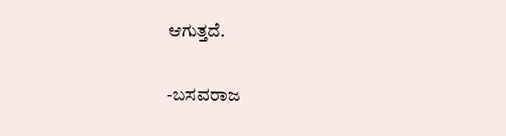ಆಗುತ್ತದೆ.

-ಬಸವರಾಜ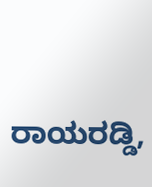ರಾಯರಡ್ಡಿ,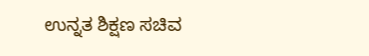ಉನ್ನತ ಶಿಕ್ಷಣ ಸಚಿವ